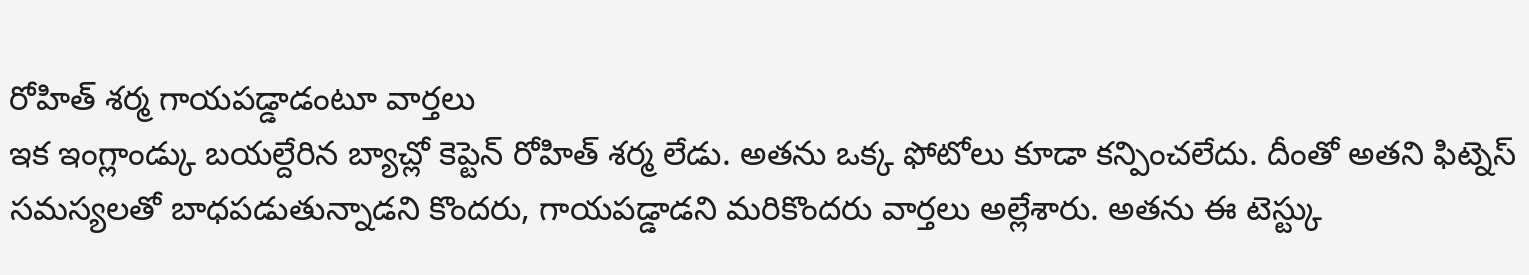రోహిత్ శర్మ గాయపడ్డాడంటూ వార్తలు
ఇక ఇంగ్లాండ్కు బయల్దేరిన బ్యాచ్లో కెప్టెన్ రోహిత్ శర్మ లేడు. అతను ఒక్క ఫోటోలు కూడా కన్పించలేదు. దీంతో అతని ఫిట్నెస్ సమస్యలతో బాధపడుతున్నాడని కొందరు, గాయపడ్డాడని మరికొందరు వార్తలు అల్లేశారు. అతను ఈ టెస్ట్కు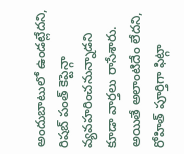అందుబాటులో ఉండట్లేదని, రిషబ్ పంత్ కెప్టెన్గా వ్యవహరించనున్నాడని కూడా వార్తలు రాసేశారు. అయితే అలాంటిదేం లేదని, రోహిత్ పూర్తిగా ఫిట్గా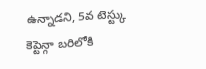ఉన్నాడని, 5వ టెస్ట్కు కెప్టెన్గా బరిలోకి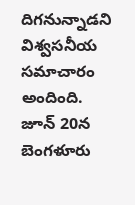దిగనున్నాడని విశ్వసనీయ సమాచారం అందింది. జూన్ 20న బెంగళూరు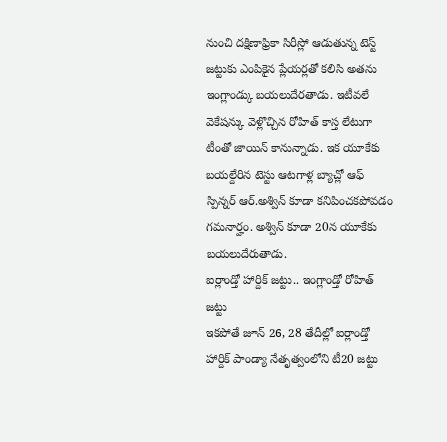నుంచి దక్షిణాఫ్రికా సిరీస్లో ఆడుతున్న టెస్ట్ జట్టుకు ఎంపికైన ప్లేయర్లతో కలిసి అతను ఇంగ్లాండ్కు బయలుదేరతాడు. ఇటీవలే వెకేషన్కు వెళ్లొచ్చిన రోహిత్ కాస్త లేటుగా టీంతో జాయిన్ కానున్నాడు. ఇక యూకేకు బయల్దేరిన టెస్టు ఆటగాళ్ల బ్యాచ్లో ఆఫ్ స్పిన్నర్ ఆర్.అశ్విన్ కూడా కనిపించకపోవడం గమనార్హం. అశ్విన్ కూడా 20న యూకేకు బయలుదేరుతాడు.
ఐర్లాండ్తో హార్దిక్ జట్టు.. ఇంగ్లాండ్తో రోహిత్ జట్టు
ఇకపోతే జూన్ 26, 28 తేదీల్లో ఐర్లాండ్తో హార్దిక్ పాండ్యా నేతృత్వంలోని టీ20 జట్టు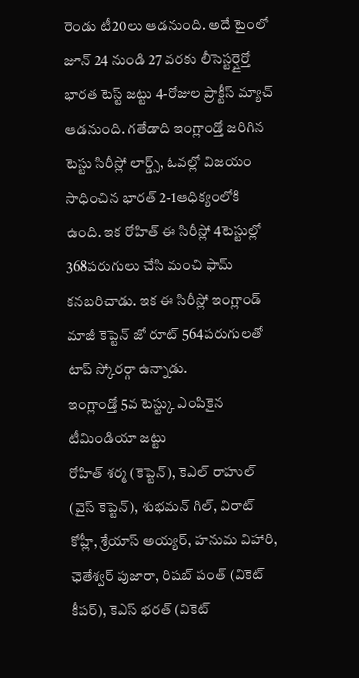రెండు టీ20లు ఆడనుంది. అదే టైంలో జూన్ 24 నుండి 27 వరకు లీసెస్టర్షైర్తో భారత టెస్ట్ జట్టు 4-రోజుల ప్రాక్టీస్ మ్యాచ్ ఆడనుంది. గతేడాది ఇంగ్లాండ్తో జరిగిన టెస్టు సిరీస్లో లార్డ్స్, ఓవల్లో విజయం సాధించిన భారత్ 2-1ఆధిక్యంలోకి ఉంది. ఇక రోహిత్ ఈ సిరీస్లో 4టెస్టుల్లో 368పరుగులు చేసి మంచి ఫామ్ కనబరిచాడు. ఇక ఈ సిరీస్లో ఇంగ్లాండ్ మాజీ కెప్టెన్ జో రూట్ 564పరుగులతో టాప్ స్కోరర్గా ఉన్నాడు.
ఇంగ్లాండ్తో 5వ టెస్ట్కు ఎంపికైన టీమిండియా జట్టు
రోహిత్ శర్మ (కెప్టెన్), కెఎల్ రాహుల్ (వైస్ కెప్టెన్), శుభమన్ గిల్, విరాట్ కోహ్లీ, శ్రేయాస్ అయ్యర్, హనుమ విహారి, ఛెతేశ్వర్ పుజారా, రిషబ్ పంత్ (వికెట్ కీపర్), కెఎస్ భరత్ (వికెట్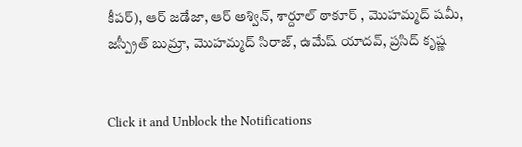కీపర్), ఆర్ జడేజా, ఆర్ అశ్విన్, శార్దూల్ ఠాకూర్ , మొహమ్మద్ షమీ, జస్ప్రీత్ బుమ్రా, మొహమ్మద్ సిరాజ్, ఉమేష్ యాదవ్, ప్రసిద్ కృష్ణ


Click it and Unblock the Notifications